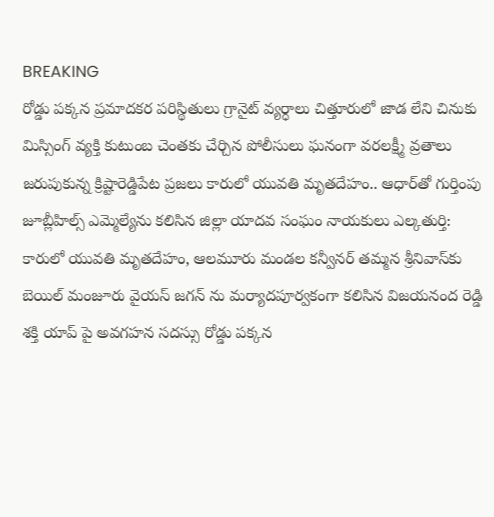BREAKING
రోడ్డు పక్కన ప్రమాదకర పరిస్థితులు గ్రానైట్ వ్యర్ధాలు చిత్తూరులో జాడ లేని చినుకు మిస్సింగ్ వ్యక్తి కుటుంబ చెంతకు చేర్చిన పోలీసులు ఘనంగా వరలక్ష్మీ వ్రతాలు జరుపుకున్న క్రిష్టారెడ్డిపేట ప్రజలు కారులో యువతి మృతదేహం.. ఆధార్‌తో గుర్తింపు జూబ్లీహిల్స్ ఎమ్మెల్యేను కలిసిన జిల్లా యాదవ సంఘం నాయకులు ఎల్కతుర్తి: కారులో యువతి మృతదేహం, ఆలమూరు మండల కన్వీనర్ తమ్మన శ్రీనివాస్‌కు బెయిల్ మంజూరు వైయస్ జగన్ ను మర్యాదపూర్వకంగా కలిసిన విజయనంద రెడ్డి శక్తి యాప్ పై అవగహన సదస్సు రోడ్డు పక్కన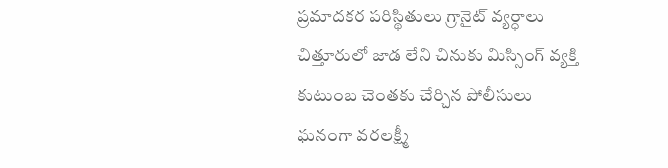ప్రమాదకర పరిస్థితులు గ్రానైట్ వ్యర్ధాలు చిత్తూరులో జాడ లేని చినుకు మిస్సింగ్ వ్యక్తి కుటుంబ చెంతకు చేర్చిన పోలీసులు ఘనంగా వరలక్ష్మీ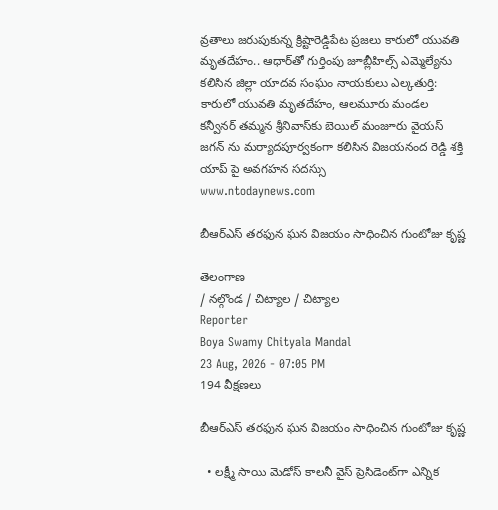వ్రతాలు జరుపుకున్న క్రిష్టారెడ్డిపేట ప్రజలు కారులో యువతి మృతదేహం.. ఆధార్‌తో గుర్తింపు జూబ్లీహిల్స్ ఎమ్మెల్యేను కలిసిన జిల్లా యాదవ సంఘం నాయకులు ఎల్కతుర్తి: కారులో యువతి మృతదేహం, ఆలమూరు మండల కన్వీనర్ తమ్మన శ్రీనివాస్‌కు బెయిల్ మంజూరు వైయస్ జగన్ ను మర్యాదపూర్వకంగా కలిసిన విజయనంద రెడ్డి శక్తి యాప్ పై అవగహన సదస్సు
www.ntodaynews.com

బీఆర్‌ఎస్ తరఫున ఘన విజయం సాధించిన గుంటోజు కృష్ణ

తెలంగాణ
/ నల్గొండ / చిట్యాల / చిట్యాల
Reporter
Boya Swamy Chityala Mandal
23 Aug, 2026 - 07:05 PM
194 వీక్షణలు

బీఆర్‌ఎస్ తరఫున ఘన విజయం సాధించిన గుంటోజు కృష్ణ

  • లక్ష్మీ సాయి మెడోస్ కాలనీ వైస్ ప్రెసిడెంట్‌గా ఎన్నిక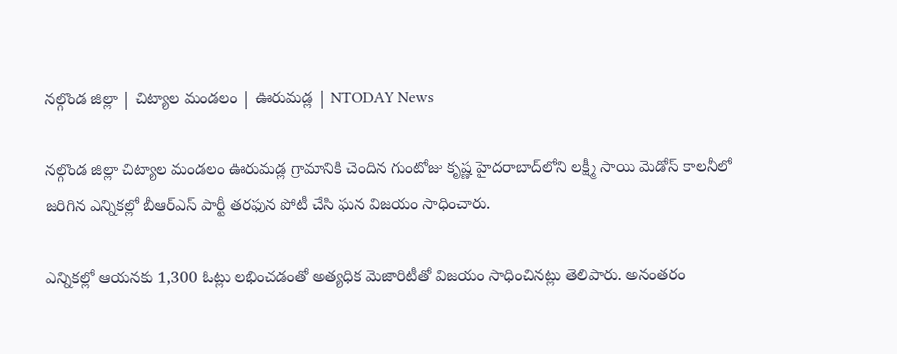నల్గొండ జిల్లా | చిట్యాల మండలం | ఊరుమడ్ల | NTODAY News

నల్గొండ జిల్లా చిట్యాల మండలం ఊరుమడ్ల గ్రామానికి చెందిన గుంటోజు కృష్ణ హైదరాబాద్‌లోని లక్ష్మీ సాయి మెడోస్ కాలనీలో జరిగిన ఎన్నికల్లో బీఆర్‌ఎస్ పార్టీ తరఫున పోటీ చేసి ఘన విజయం సాధించారు.

ఎన్నికల్లో ఆయనకు 1,300 ఓట్లు లభించడంతో అత్యధిక మెజారిటీతో విజయం సాధించినట్లు తెలిపారు. అనంతరం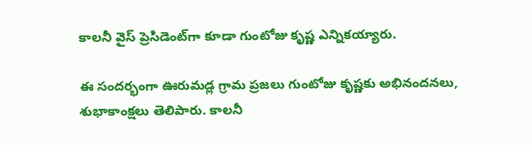కాలనీ వైస్ ప్రెసిడెంట్‌గా కూడా గుంటోజు కృష్ణ ఎన్నికయ్యారు.

ఈ సందర్భంగా ఊరుమడ్ల గ్రామ ప్రజలు గుంటోజు కృష్ణకు అభినందనలు, శుభాకాంక్షలు తెలిపారు. కాలనీ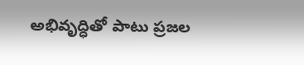అభివృద్ధితో పాటు ప్రజల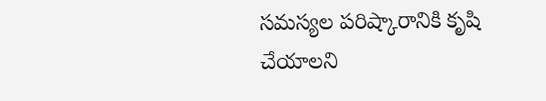సమస్యల పరిష్కారానికి కృషి చేయాలని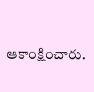ఆకాంక్షించారు.